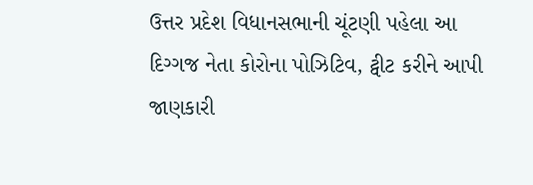ઉત્તર પ્રદેશ વિધાનસભાની ચૂંટણી પહેલા આ દિગ્ગજ નેતા કોરોના પોઝિટિવ, ટ્વીટ કરીને આપી જાણકારી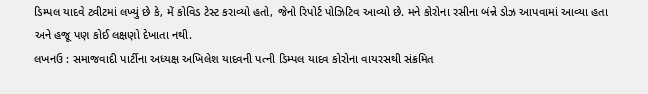ડિમ્પલ યાદવે ટ્વીટમાં લખ્યું છે કે, મેં કોવિડ ટેસ્ટ કરાવ્યો હતો, જેનો રિપોર્ટ પોઝિટિવ આવ્યો છે. મને કોરોના રસીના બંન્ને ડોઝ આપવામાં આવ્યા હતા અને હજૂ પણ કોઈ લક્ષણો દેખાતા નથી.
લખનઉ : સમાજવાદી પાર્ટીના અધ્યક્ષ અખિલેશ યાદવની પત્ની ડિમ્પલ યાદવ કોરોના વાયરસથી સંક્રમિત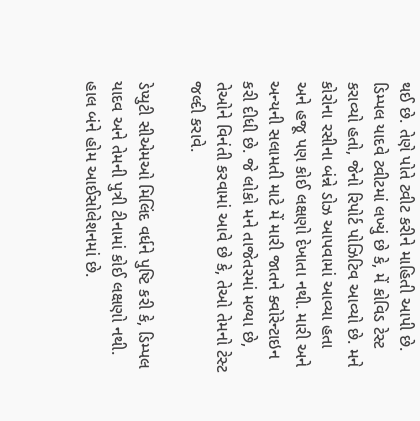થઈ છે. તેણે પોતે ટ્વીટ કરીને માહિતી આપી છે. ડિમ્પલ યાદવે ટ્વીટમાં લખ્યું છે કે, મેં કોવિડ ટેસ્ટ કરાવ્યો હતો, જેનો રિપોર્ટ પોઝિટિવ આવ્યો છે. મને કોરોના રસીના બંન્ને ડોઝ આપવામાં આવ્યા હતા અને હજૂ પણ કોઈ લક્ષણો દેખાતા નથી. મારી અને અન્યની સલામતી માટે મેં મારી જાતને ક્વોરેન્ટાઇન કરી દીધી છે. જે લોકો મને તાજેતરમાં મળ્યા છે, તેઓને વિનંતી કરવામાં આવે છે કે, તેઓ તેમનો ટેસ્ટ જલ્દી કરાવે.

ડેપ્યુટી સીએમઓ મિલિંદ વર્ધને પુષ્ટિ કરી કે, ડિમ્પલ યાદવ અને તેમની પુત્રી ટીનામાં કોઈ લક્ષણો નથી. હાલ બંને હોમ આઈસોલેશનમાં છે.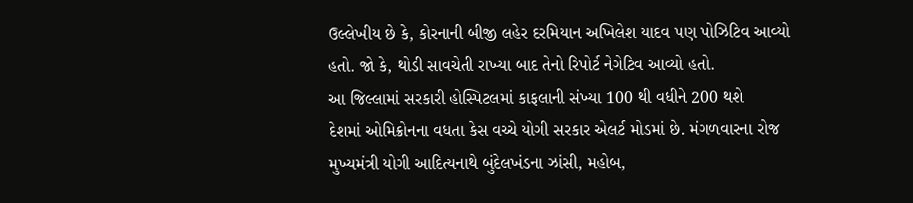ઉલ્લેખીય છે કે, કોરનાની બીજી લહેર દરમિયાન અખિલેશ યાદવ પણ પોઝિટિવ આવ્યો હતો. જો કે, થોડી સાવચેતી રાખ્યા બાદ તેનો રિપોર્ટ નેગેટિવ આવ્યો હતો.
આ જિલ્લામાં સરકારી હોસ્પિટલમાં કાફલાની સંખ્યા 100 થી વધીને 200 થશે
દેશમાં ઓમિક્રોનના વધતા કેસ વચ્ચે યોગી સરકાર એલર્ટ મોડમાં છે. મંગળવારના રોજ મુખ્યમંત્રી યોગી આદિત્યનાથે બુંદેલખંડના ઝાંસી, મહોબ,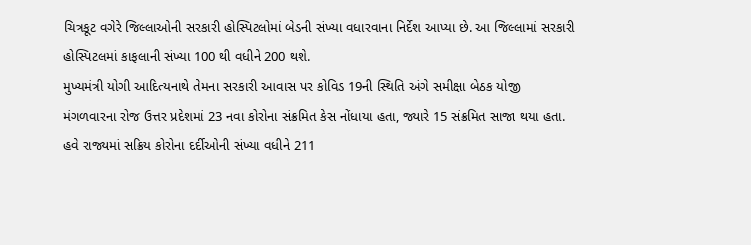ચિત્રકૂટ વગેરે જિલ્લાઓની સરકારી હોસ્પિટલોમાં બેડની સંખ્યા વધારવાના નિર્દેશ આપ્યા છે. આ જિલ્લામાં સરકારી હોસ્પિટલમાં કાફલાની સંખ્યા 100 થી વધીને 200 થશે.
મુખ્યમંત્રી યોગી આદિત્યનાથે તેમના સરકારી આવાસ પર કોવિડ 19ની સ્થિતિ અંગે સમીક્ષા બેઠક યોજી
મંગળવારના રોજ ઉત્તર પ્રદેશમાં 23 નવા કોરોના સંક્રમિત કેસ નોંધાયા હતા, જ્યારે 15 સંક્રમિત સાજા થયા હતા. હવે રાજ્યમાં સક્રિય કોરોના દર્દીઓની સંખ્યા વધીને 211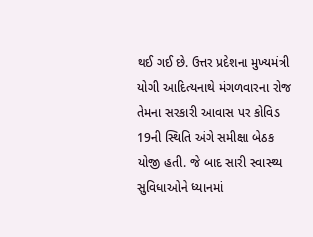થઈ ગઈ છે. ઉત્તર પ્રદેશના મુખ્યમંત્રી યોગી આદિત્યનાથે મંગળવારના રોજ તેમના સરકારી આવાસ પર કોવિડ 19ની સ્થિતિ અંગે સમીક્ષા બેઠક યોજી હતી. જે બાદ સારી સ્વાસ્થ્ય સુવિધાઓને ધ્યાનમાં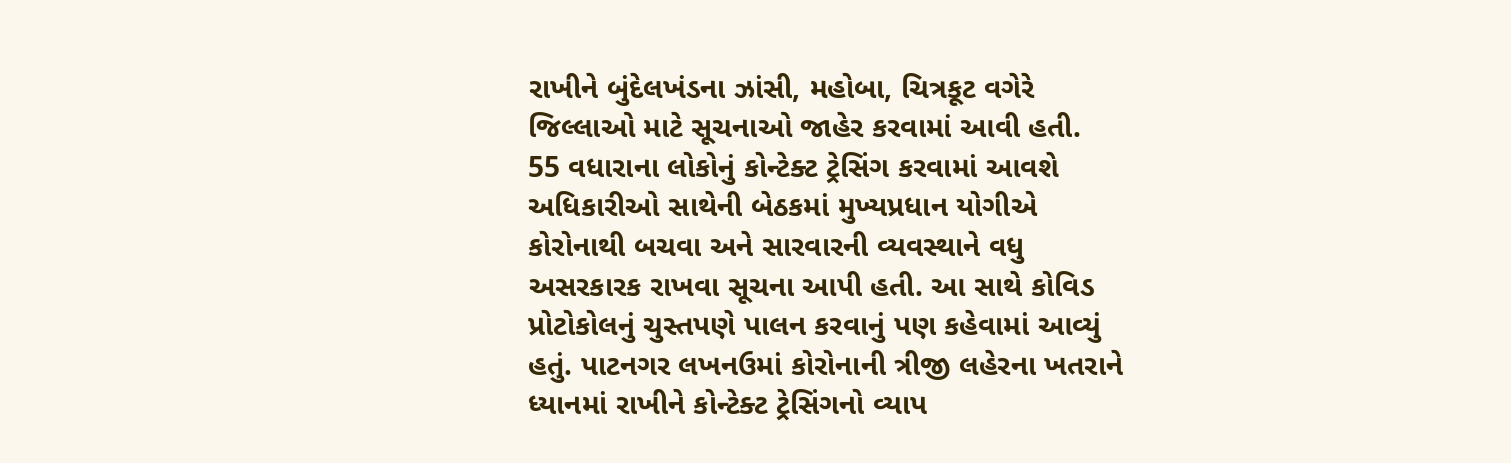રાખીને બુંદેલખંડના ઝાંસી, મહોબા, ચિત્રકૂટ વગેરે જિલ્લાઓ માટે સૂચનાઓ જાહેર કરવામાં આવી હતી.
55 વધારાના લોકોનું કોન્ટેક્ટ ટ્રેસિંગ કરવામાં આવશે
અધિકારીઓ સાથેની બેઠકમાં મુખ્યપ્રધાન યોગીએ કોરોનાથી બચવા અને સારવારની વ્યવસ્થાને વધુ અસરકારક રાખવા સૂચના આપી હતી. આ સાથે કોવિડ પ્રોટોકોલનું ચુસ્તપણે પાલન કરવાનું પણ કહેવામાં આવ્યું હતું. પાટનગર લખનઉમાં કોરોનાની ત્રીજી લહેરના ખતરાને ધ્યાનમાં રાખીને કોન્ટેક્ટ ટ્રેસિંગનો વ્યાપ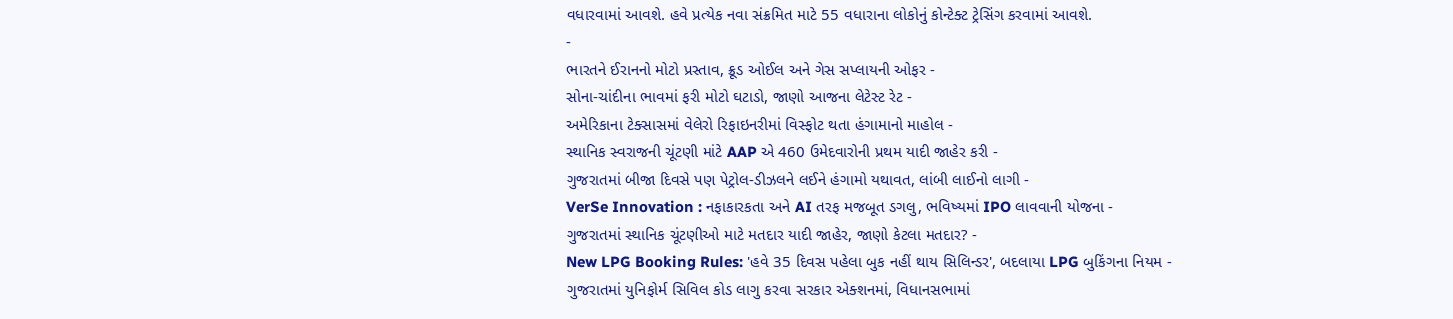વધારવામાં આવશે. હવે પ્રત્યેક નવા સંક્રમિત માટે 55 વધારાના લોકોનું કોન્ટેક્ટ ટ્રેસિંગ કરવામાં આવશે.
-
ભારતને ઈરાનનો મોટો પ્રસ્તાવ, ક્રૂડ ઓઈલ અને ગેસ સપ્લાયની ઓફર -
સોના-ચાંદીના ભાવમાં ફરી મોટો ઘટાડો, જાણો આજના લેટેસ્ટ રેટ -
અમેરિકાના ટેક્સાસમાં વેલેરો રિફાઇનરીમાં વિસ્ફોટ થતા હંગામાનો માહોલ -
સ્થાનિક સ્વરાજની ચૂંટણી માંટે AAP એ 460 ઉમેદવારોની પ્રથમ યાદી જાહેર કરી -
ગુજરાતમાં બીજા દિવસે પણ પેટ્રોલ-ડીઝલને લઈને હંગામો યથાવત, લાંબી લાઈનો લાગી -
VerSe Innovation : નફાકારકતા અને AI તરફ મજબૂત ડગલુ, ભવિષ્યમાં IPO લાવવાની યોજના -
ગુજરાતમાં સ્થાનિક ચૂંટણીઓ માટે મતદાર યાદી જાહેર, જાણો કેટલા મતદાર? -
New LPG Booking Rules: 'હવે 35 દિવસ પહેલા બુક નહીં થાય સિલિન્ડર', બદલાયા LPG બુકિંગના નિયમ -
ગુજરાતમાં યુનિફોર્મ સિવિલ કોડ લાગુ કરવા સરકાર એક્શનમાં, વિધાનસભામાં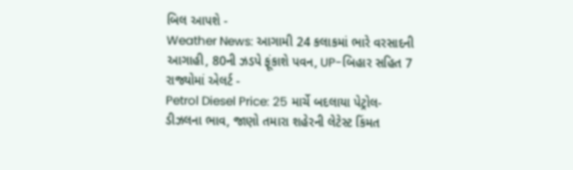બિલ આપશે -
Weather News: આગામી 24 કલાકમાં ભારે વરસાદની આગાહી, 80ની ઝડપે ફૂંકાશે પવન, UP-બિહાર સહિત 7 રાજ્યોમાં એલર્ટ -
Petrol Diesel Price: 25 માર્ચે બદલાયા પેટ્રોલ-ડીઝલના ભાવ, જાણો તમારા શહેરની લેટેસ્ટ કિંમત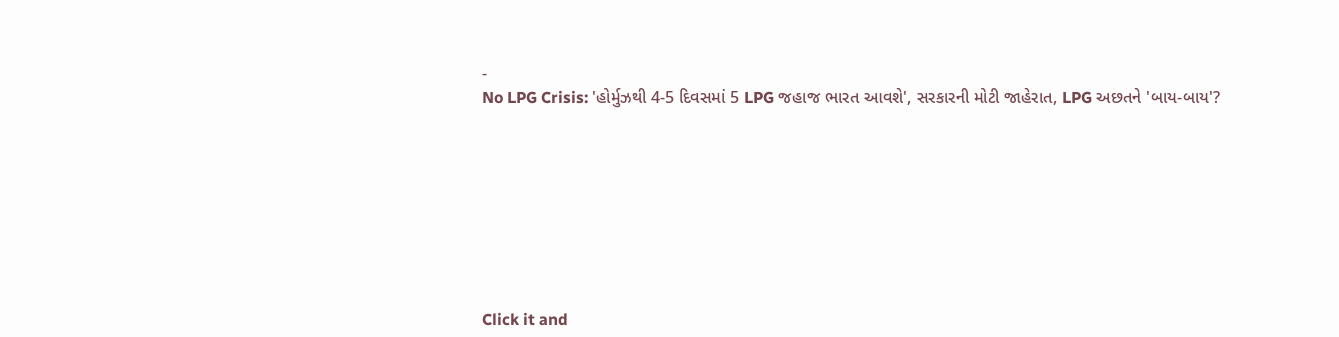-
No LPG Crisis: 'હોર્મુઝથી 4-5 દિવસમાં 5 LPG જહાજ ભારત આવશે', સરકારની મોટી જાહેરાત, LPG અછતને 'બાય-બાય'?








Click it and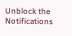Unblock the Notifications